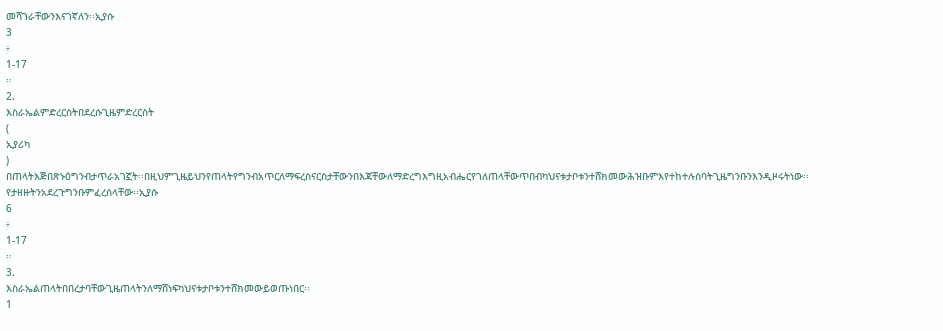መሻገራቸውንእናገኛለን፡፡ኢያሱ
3
፥
1-17
፡፡
2.
እስራኤልምድረርስትበደረሱጊዜምድረርስት
(
ኢያሪካ
)
በጠላትእጅበጽኑዕግንብታጥራአገኟት፡፡በዚህምጊዜይህንየጠላትየግንብአጥርለማፍረስናርስታቸውንበእጃቸውለማድረግእግዚአብሔርየገለጠላቸውጥበብካህናቱታቦቱንተሸክመውሕዝቡምእየተከተሉሰባትጊዜግንቡንእንዲዞሩትነው፡፡የታዘዙትንአደረጉግንቡምፈረሰላቸው፡፡ኢያሱ
6
፥
1-17
፡፡
3.
እስራኤልጠላትበበረታባቸውጊዜጠላትንለማሸነፍካህናቱታቦቱንተሸክመውይወጡነበር፡፡
1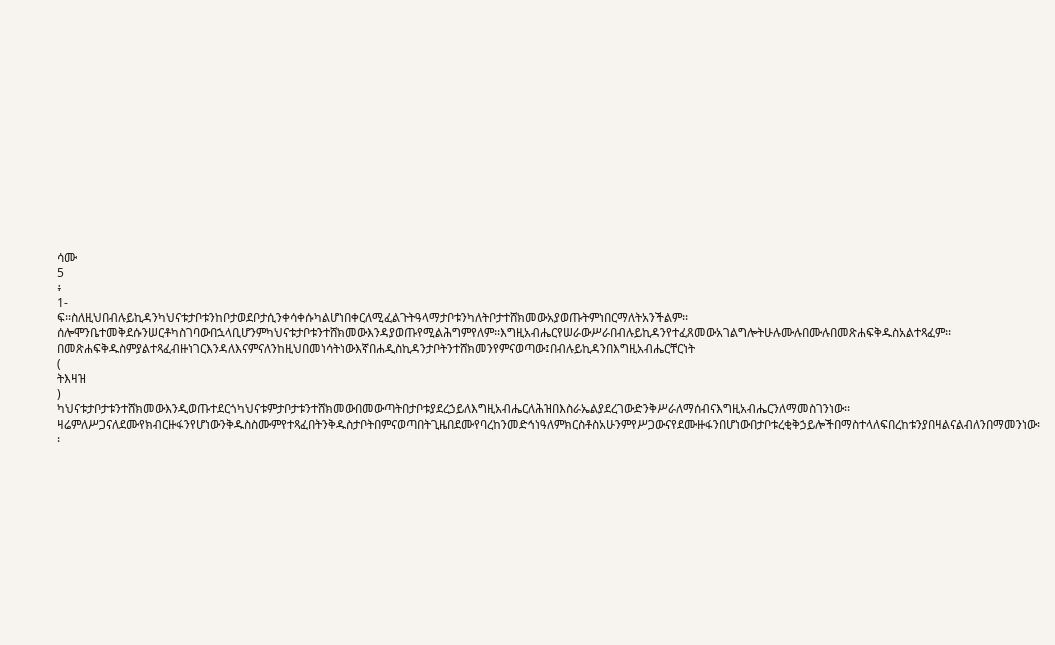ሳሙ
5
፥
1-
ፍ፡፡ስለዚህበብሉይኪዳንካህናቱታቦቱንከቦታወደቦታሲንቀሳቀሱካልሆነበቀርለሚፈልጉትዓላማታቦቱንካለትቦታተሸክመውአያወጡትምነበርማለትአንችልም፡፡ሰሎሞንቤተመቅደሱንሠርቶካስገባውበኋላቢሆንምካህናቱታቦቱንተሸክመውእንዳያወጡየሚልሕግምየለም፡፡እግዚአብሔርየሠራውሥራበብሉይኪዳንየተፈጸመውአገልግሎትሁሉሙሉበሙሉበመጽሐፍቅዱስአልተጻፈም፡፡በመጽሐፍቅዱስምያልተጻፈብዙነገርእንዳለእናምናለንከዚህበመነሳትነውእኛበሐዲስኪዳንታቦትንተሸክመንየምናወጣው፤በብሉይኪዳንበእግዚአብሔርቸርነት
(
ትእዛዝ
)
ካህናቱታቦታቱንተሸክመውእንዲወጡተደርጎካህናቱምታቦታቱንተሸክመውበመውጣትበታቦቱያደረኃይለእግዚአብሔርለሕዝበእስራኤልያደረገውድንቅሥራለማሰብናእግዚአብሔርንለማመስገንነው፡፡ዛሬምለሥጋናለደሙየክብርዙፋንየሆነውንቅዱስስሙምየተጻፈበትንቅዱስታቦትበምናወጣበትጊዜበደሙየባረከንመድኅነዓለምክርስቶስአሁንምየሥጋውናየደሙዙፋንበሆነውበታቦቱረቂቅኃይሎችበማስተላለፍበረከቱንያበዛልናልብለንበማመንነው፡፡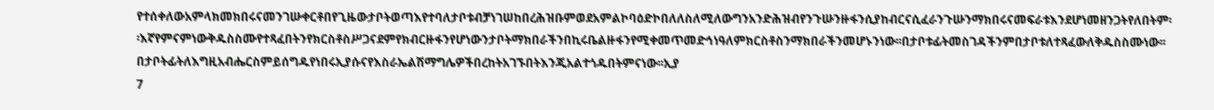የተሰቀለውአምላክመክበሩናመንገሡቀርቶበየጊዜውታቦትወጣእየተባለታቦቱብቻነገሠከበረሕዝቡምወደአምልኮባዕድኮበለለስለሚለውግንአንድሕዝብየንጉሡንዙፋንሲያከብርናሲፈራንጉሡንማክበሩናመፍራቱእንደሆነመዘንጋትየለበትም፡፡እኛየምናምነውቅዱስስሙየተጻፈበትንየክርስቶስሥጋናደምየክብርዙፋንየሆነውንታቦትማክበራችንበኪሩቤልዙፋንየሚቀመጥመድኅነዓለምክርስቶስንማክበራችንመሆኑንነው፡፡በታቦቱፊትመስገዳችንምበታቦቱለተጻፈውለቅዱስስሙነው፡፡በታቦትፊትለእግዚአብሔርስምይሰግዱየነበሩኢያሱናየእስራኤልሽማግሌዎችበረከትአገኙበትእንጂአልተጎዱበትምናነው፡፡ኢያ
7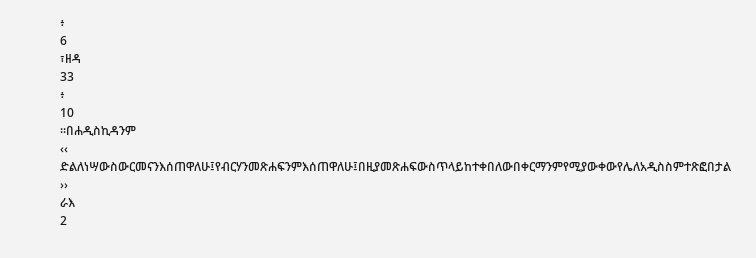፥
6
፣ዘዳ
33
፥
10
፡፡በሐዲስኪዳንም
‹‹
ድልለነሣውስውርመናንእሰጠዋለሁ፤የብርሃንመጽሐፍንምእሰጠዋለሁ፤በዚያመጽሐፍውስጥላይከተቀበለውበቀርማንምየሚያውቀውየሌለአዲስስምተጽፎበታል
››
ራእ
2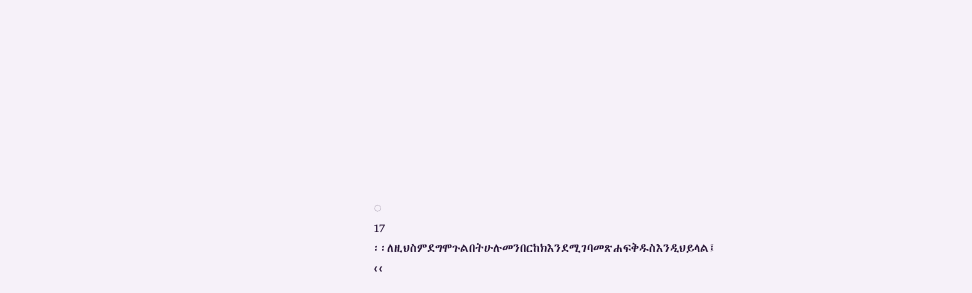◌
17
፡፡ለዚህስምደግሞጉልበትሁሉመንበርከክእንደሚገባመጽሐፍቅዱስእንዲህይላል፤
‹‹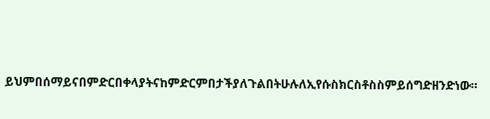ይህምበሰማይናበምድርበቀላያትናከምድርምበታችያለጉልበትሁሉለኢየሱስክርስቶስስምይሰግድዘንድነው።